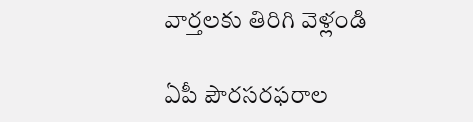వార్తలకు తిరిగి వెళ్లండి

ఏపీ పౌరసరఫరాల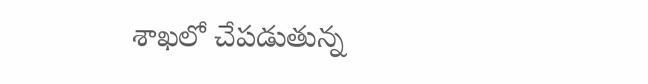శాఖలో చేపడుతున్న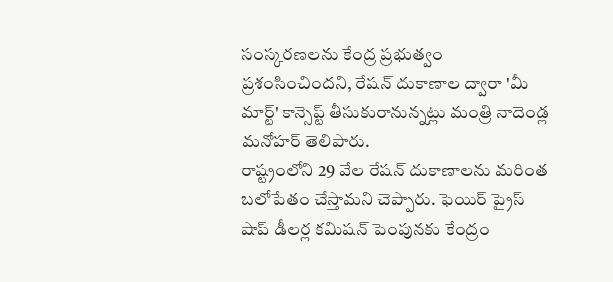సంస్కరణలను కేంద్ర ప్రభుత్వం ప్రశంసించిందని, రేషన్ దుకాణాల ద్వారా 'మీ మార్ట్' కాన్సెప్ట్ తీసుకురానున్నట్లు మంత్రి నాదెండ్ల మనోహర్ తెలిపారు.
రాష్ట్రంలోని 29 వేల రేషన్ దుకాణాలను మరింత ಬలోపేతం చేస్తామని చెప్పారు. ఫెయిర్ ప్రైస్ షాప్ డీలర్ల కమిషన్ పెంపునకు కేంద్రం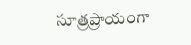సూత్రప్రాయంగా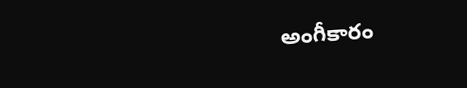అంగీకారం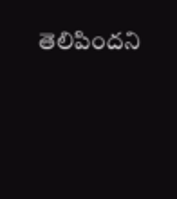తెలిపిందని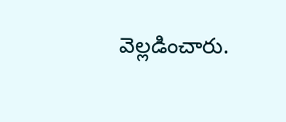వెల్లడించారు.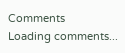Comments
Loading comments...